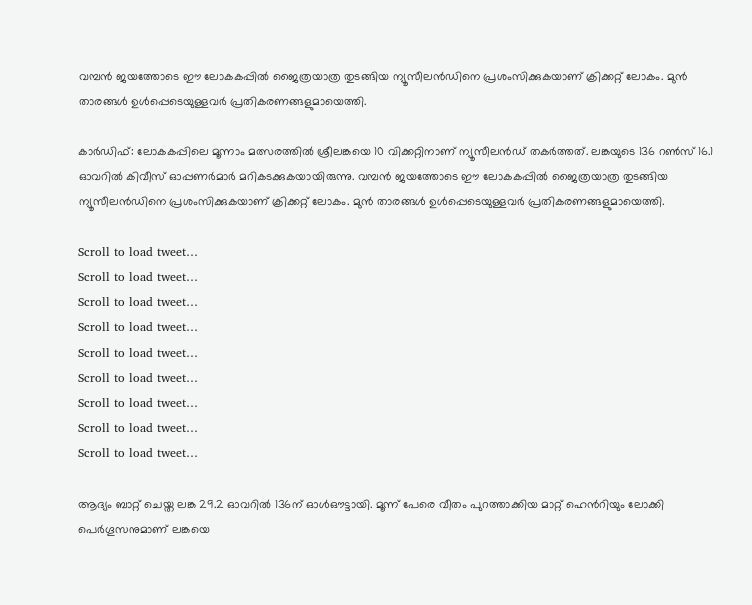വമ്പന്‍ ജയത്തോടെ ഈ ലോകകപ്പില്‍ ജൈത്രയാത്ര തുടങ്ങിയ ന്യൂസീലന്‍ഡിനെ പ്രശംസിക്കുകയാണ് ക്രിക്കറ്റ് ലോകം. മുന്‍ താരങ്ങള്‍ ഉള്‍പ്പെടെയുള്ളവര്‍ പ്രതികരണങ്ങളുമായെത്തി.

കാര്‍ഡിഫ്: ലോകകപ്പിലെ മൂന്നാം മത്സരത്തില്‍ ശ്രീലങ്കയെ 10 വിക്കറ്റിനാണ് ന്യൂസീലന്‍ഡ് തകര്‍ത്തത്. ലങ്കയുടെ 136 റണ്‍സ് 16.1 ഓവറില്‍ കിവീസ് ഓപ്പണര്‍മാര്‍ മറികടക്കുകയായിരുന്നു. വമ്പന്‍ ജയത്തോടെ ഈ ലോകകപ്പില്‍ ജൈത്രയാത്ര തുടങ്ങിയ ന്യൂസീലന്‍ഡിനെ പ്രശംസിക്കുകയാണ് ക്രിക്കറ്റ് ലോകം. മുന്‍ താരങ്ങള്‍ ഉള്‍പ്പെടെയുള്ളവര്‍ പ്രതികരണങ്ങളുമായെത്തി.

Scroll to load tweet…
Scroll to load tweet…
Scroll to load tweet…
Scroll to load tweet…
Scroll to load tweet…
Scroll to load tweet…
Scroll to load tweet…
Scroll to load tweet…
Scroll to load tweet…

ആദ്യം ബാറ്റ് ചെയ്ത ലങ്ക 29.2 ഓവറില്‍ 136ന് ഓള്‍ഔട്ടായി. മൂന്ന് പേരെ വീതം പുറത്താക്കിയ മാറ്റ് ഹെന്‍‌റിയും ലോക്കി പെര്‍ഗൂസനുമാണ് ലങ്കയെ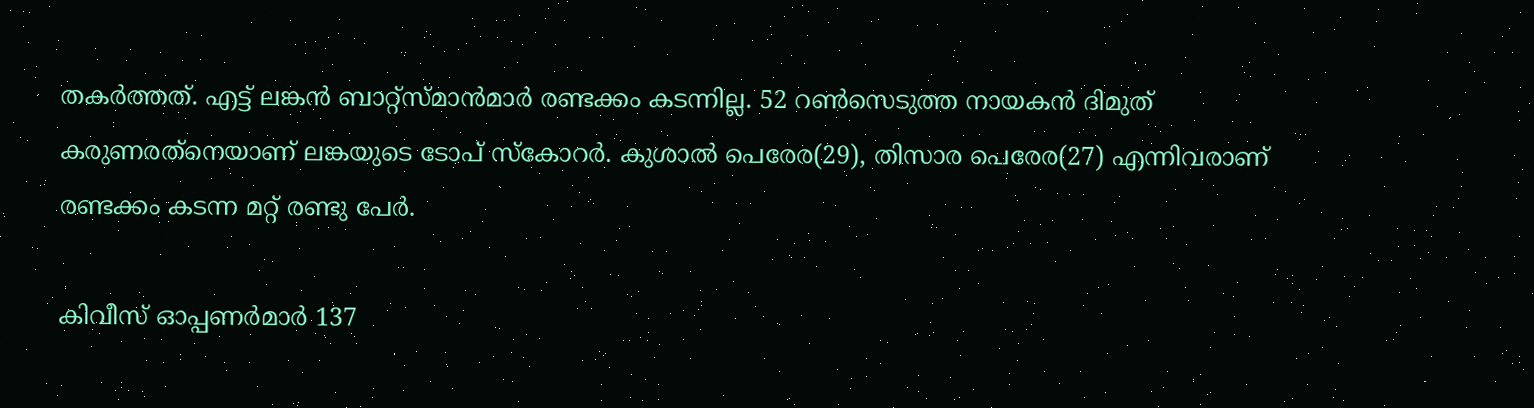തകര്‍ത്തത്. എട്ട് ലങ്കന്‍ ബാറ്റ്സ്‌മാന്‍മാര്‍ രണ്ടക്കം കടന്നില്ല. 52 റണ്‍സെടുത്ത നായകന്‍ ദിമുത് കരുണരത്‌നെയാണ് ലങ്കയുടെ ടോപ് സ്‌കോറര്‍. കുശാല്‍ പെരേര(29), തിസാര പെരേര(27) എന്നിവരാണ് രണ്ടക്കം കടന്ന മറ്റ് രണ്ടു പേര്‍.

കിവീസ് ഓപ്പണര്‍മാര്‍ 137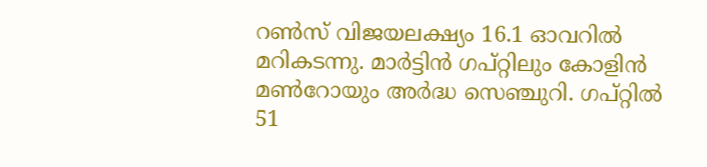റണ്‍സ് വിജയലക്ഷ്യം 16.1 ഓവറില്‍ മറികടന്നു. മാര്‍ട്ടിന്‍ ഗപ്‌റ്റിലും കോളിന്‍ മണ്‍റോയും അര്‍ദ്ധ സെഞ്ചുറി. ഗപ്റ്റില്‍ 51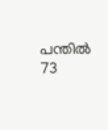പന്തില്‍ 73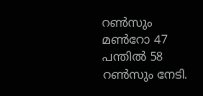റണ്‍സും മണ്‍റോ 47 പന്തില്‍ 58 റണ്‍സും നേടി.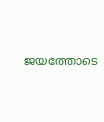ജയത്തോടെ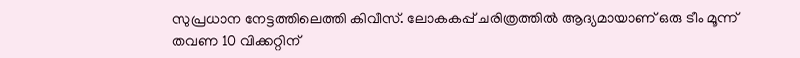സുപ്രധാന നേട്ടത്തിലെത്തി കിവീസ്. ലോകകപ്പ് ചരിത്രത്തില്‍ ആദ്യമായാണ് ഒരു ടീം മൂന്ന് തവണ 10 വിക്കറ്റിന്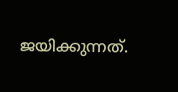ജയിക്കുന്നത്.